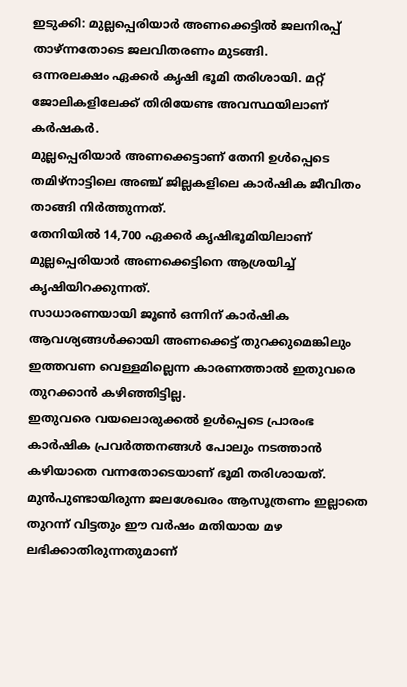ഇടുക്കി: മുല്ലപ്പെരിയാർ അണക്കെട്ടിൽ ജലനിരപ്പ് താഴ്ന്നതോടെ ജലവിതരണം മുടങ്ങി.
ഒന്നരലക്ഷം ഏക്കർ കൃഷി ഭൂമി തരിശായി. മറ്റ് ജോലികളിലേക്ക് തിരിയേണ്ട അവസ്ഥയിലാണ് കർഷകർ.
മുല്ലപ്പെരിയാർ അണക്കെട്ടാണ് തേനി ഉൾപ്പെടെ തമിഴ്നാട്ടിലെ അഞ്ച് ജില്ലകളിലെ കാർഷിക ജീവിതം താങ്ങി നിർത്തുന്നത്.
തേനിയിൽ 14,700 ഏക്കർ കൃഷിഭൂമിയിലാണ് മുല്ലപ്പെരിയാർ അണക്കെട്ടിനെ ആശ്രയിച്ച് കൃഷിയിറക്കുന്നത്.
സാധാരണയായി ജൂൺ ഒന്നിന് കാർഷിക ആവശ്യങ്ങൾക്കായി അണക്കെട്ട് തുറക്കുമെങ്കിലും ഇത്തവണ വെള്ളമില്ലെന്ന കാരണത്താൽ ഇതുവരെ തുറക്കാൻ കഴിഞ്ഞിട്ടില്ല.
ഇതുവരെ വയലൊരുക്കൽ ഉൾപ്പെടെ പ്രാരംഭ കാർഷിക പ്രവർത്തനങ്ങൾ പോലും നടത്താൻ കഴിയാതെ വന്നതോടെയാണ് ഭൂമി തരിശായത്.
മുൻപുണ്ടായിരുന്ന ജലശേഖരം ആസൂത്രണം ഇല്ലാതെ തുറന്ന് വിട്ടതും ഈ വർഷം മതിയായ മഴ ലഭിക്കാതിരുന്നതുമാണ്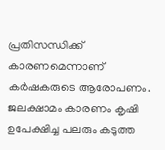പ്രതിസന്ധിക്ക് കാരണമെന്നാണ് കർഷകരുടെ ആരോപണം.
ജലക്ഷാമം കാരണം കൃഷി ഉപേക്ഷിച്ച പലരും കടുത്ത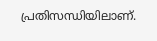പ്രതിസന്ധിയിലാണ്.